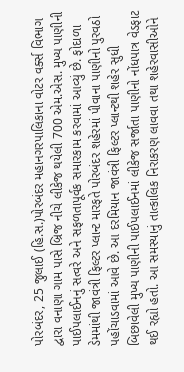પોરબંદર, 25 જુલાઈ (હિ.સ.)પોરબંદર મહાનગરપાલિકાના વોટર વર્ક્સ વિભાગ દ્વારા વનાણા ગામ પાસે બ્રિજ નીચે લીકેજ થયેલી 700 એમ.એસ. મુખ્ય પાણીની પાઈપલાઈનનું સત્વરે અને સફળતાપૂર્વક સમારકામ કરવામાં આવ્યું છે. ફોદાળા ડેમમાંથી જાવંત્રી ફિલ્ટર પ્લાન્ટ મારફતે પોરબંદર શહેરમાં પીવાના પાણીનો પુરવઠો પહોંચાડવામાં આવે છે. આ દરમિયાન જાવંત્રી ફિલ્ટર પ્લાન્ટથી શહેર સુધી બિછાવેલી મુખ્ય પાણીની પાઈપલાઈનમાં લીકેજ સર્જાતા પાણીનો નોંધપાત્ર વેડફાટ થઈ રહ્યો હતો. આ સમસ્યાનું તાત્કાલિક નિરાકરણ લાવવા તથા શહેરવાસીઓને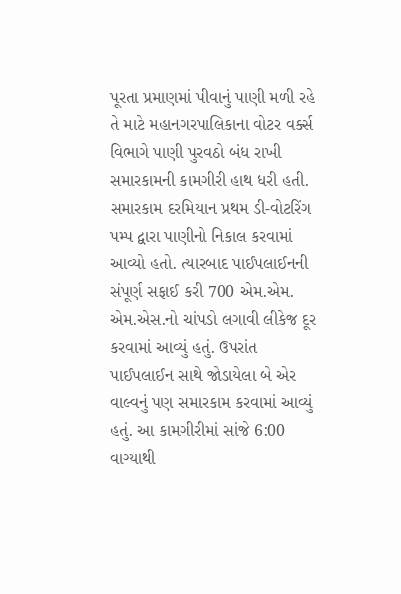પૂરતા પ્રમાણમાં પીવાનું પાણી મળી રહે તે માટે મહાનગરપાલિકાના વોટર વર્ક્સ વિભાગે પાણી પુરવઠો બંધ રાખી સમારકામની કામગીરી હાથ ધરી હતી. સમારકામ દરમિયાન પ્રથમ ડી-વોટરિંગ પમ્પ દ્વારા પાણીનો નિકાલ કરવામાં આવ્યો હતો. ત્યારબાદ પાઈપલાઈનની સંપૂર્ણ સફાઈ કરી 700 એમ.એમ. એમ.એસ.નો ચાંપડો લગાવી લીકેજ દૂર કરવામાં આવ્યું હતું. ઉપરાંત પાઈપલાઈન સાથે જોડાયેલા બે એર વાલ્વનું પણ સમારકામ કરવામાં આવ્યું હતું. આ કામગીરીમાં સાંજે 6:00 વાગ્યાથી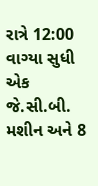રાત્રે 12:00 વાગ્યા સુધી એક જે.સી.બી. મશીન અને 8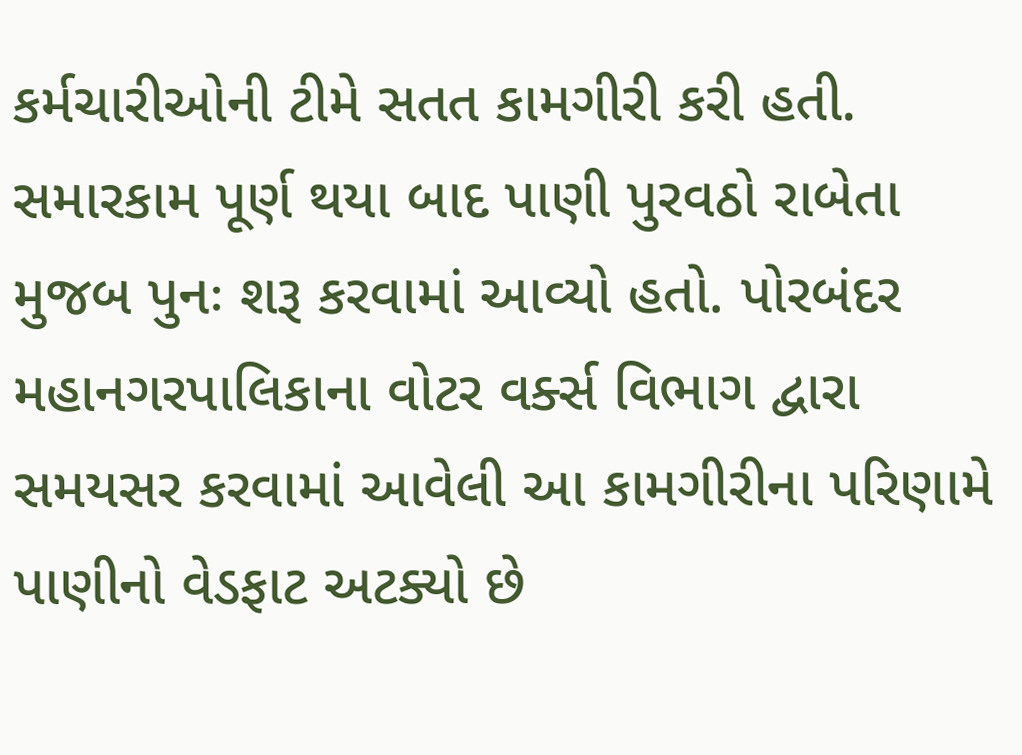કર્મચારીઓની ટીમે સતત કામગીરી કરી હતી. સમારકામ પૂર્ણ થયા બાદ પાણી પુરવઠો રાબેતા મુજબ પુનઃ શરૂ કરવામાં આવ્યો હતો. પોરબંદર મહાનગરપાલિકાના વોટર વર્ક્સ વિભાગ દ્વારા સમયસર કરવામાં આવેલી આ કામગીરીના પરિણામે પાણીનો વેડફાટ અટક્યો છે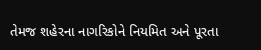તેમજ શહેરના નાગરિકોને નિયમિત અને પૂરતા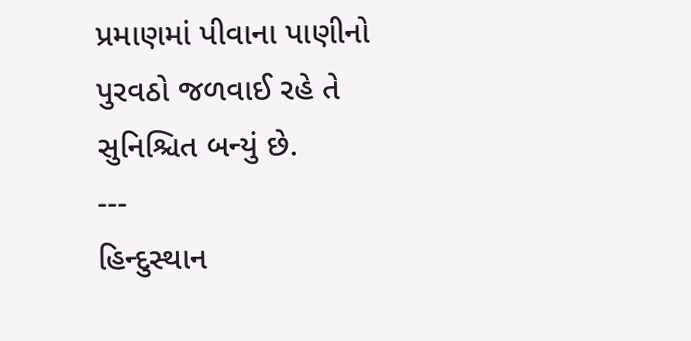પ્રમાણમાં પીવાના પાણીનો પુરવઠો જળવાઈ રહે તે સુનિશ્ચિત બન્યું છે.
---
હિન્દુસ્થાન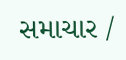સમાચાર /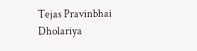Tejas Pravinbhai Dholariya